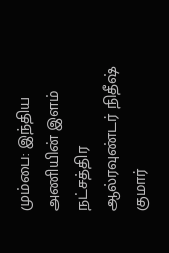மும்பை: இந்திய அணியின் இளம் நட்சத்திர ஆல்ரவுண்டர் நிதீஷ் குமார்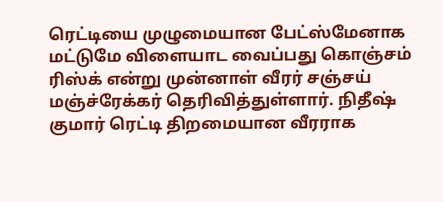ரெட்டியை முழுமையான பேட்ஸ்மேனாக மட்டுமே விளையாட வைப்பது கொஞ்சம் ரிஸ்க் என்று முன்னாள் வீரர் சஞ்சய் மஞ்ச்ரேக்கர் தெரிவித்துள்ளார். நிதீஷ் குமார் ரெட்டி திறமையான வீரராக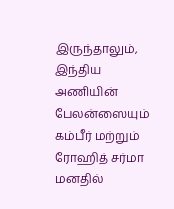இருந்தாலும், இந்திய அணியின் பேலன்ஸையும் கம்பீர் மற்றும் ரோஹித் சர்மா மனதில்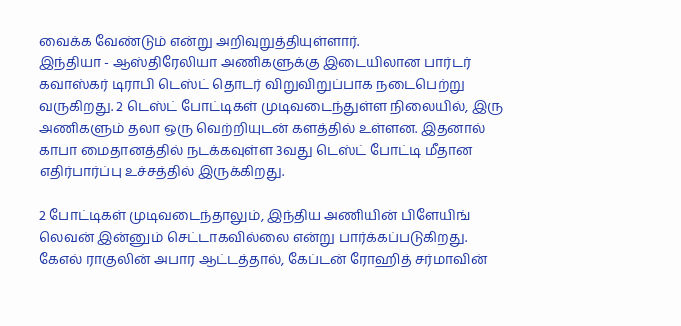வைக்க வேண்டும் என்று அறிவுறுத்தியுள்ளார்.
இந்தியா - ஆஸ்திரேலியா அணிகளுக்கு இடையிலான பார்டர் கவாஸ்கர் டிராபி டெஸ்ட் தொடர் விறுவிறுப்பாக நடைபெற்று வருகிறது. 2 டெஸ்ட் போட்டிகள் முடிவடைந்துள்ள நிலையில், இரு அணிகளும் தலா ஒரு வெற்றியுடன் களத்தில் உள்ளன. இதனால் காபா மைதானத்தில் நடக்கவுள்ள 3வது டெஸ்ட் போட்டி மீதான எதிர்பார்ப்பு உச்சத்தில் இருக்கிறது.

2 போட்டிகள் முடிவடைந்தாலும், இந்திய அணியின் பிளேயிங் லெவன் இன்னும் செட்டாகவில்லை என்று பார்க்கப்படுகிறது. கேஎல் ராகுலின் அபார ஆட்டத்தால், கேப்டன் ரோஹித் சர்மாவின்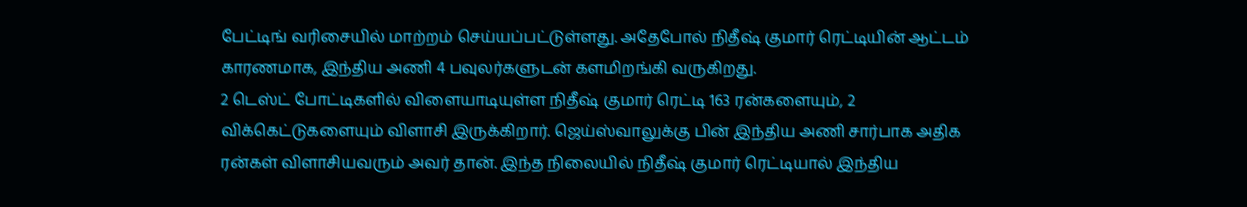பேட்டிங் வரிசையில் மாற்றம் செய்யப்பட்டுள்ளது. அதேபோல் நிதீஷ் குமார் ரெட்டியின் ஆட்டம் காரணமாக, இந்திய அணி 4 பவுலர்களுடன் களமிறங்கி வருகிறது.
2 டெஸ்ட் போட்டிகளில் விளையாடியுள்ள நிதீஷ் குமார் ரெட்டி 163 ரன்களையும், 2 விக்கெட்டுகளையும் விளாசி இருக்கிறார். ஜெய்ஸ்வாலுக்கு பின் இந்திய அணி சார்பாக அதிக ரன்கள் விளாசியவரும் அவர் தான். இந்த நிலையில் நிதீஷ் குமார் ரெட்டியால் இந்திய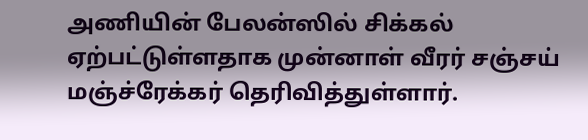அணியின் பேலன்ஸில் சிக்கல் ஏற்பட்டுள்ளதாக முன்னாள் வீரர் சஞ்சய் மஞ்ச்ரேக்கர் தெரிவித்துள்ளார்.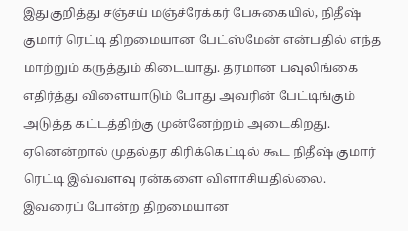இதுகுறித்து சஞ்சய் மஞ்ச்ரேக்கர் பேசுகையில், நிதீஷ் குமார் ரெட்டி திறமையான பேட்ஸ்மேன் என்பதில் எந்த மாற்றும் கருத்தும் கிடையாது. தரமான பவுலிங்கை எதிர்த்து விளையாடும் போது அவரின் பேட்டிங்கும் அடுத்த கட்டத்திற்கு முன்னேற்றம் அடைகிறது. ஏனென்றால் முதல்தர கிரிக்கெட்டில் கூட நிதீஷ் குமார் ரெட்டி இவ்வளவு ரன்களை விளாசியதில்லை.
இவரைப் போன்ற திறமையான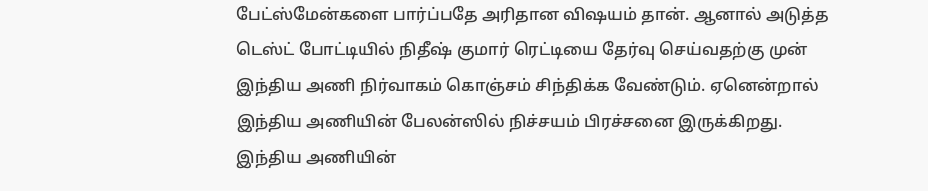பேட்ஸ்மேன்களை பார்ப்பதே அரிதான விஷயம் தான். ஆனால் அடுத்த டெஸ்ட் போட்டியில் நிதீஷ் குமார் ரெட்டியை தேர்வு செய்வதற்கு முன் இந்திய அணி நிர்வாகம் கொஞ்சம் சிந்திக்க வேண்டும். ஏனென்றால் இந்திய அணியின் பேலன்ஸில் நிச்சயம் பிரச்சனை இருக்கிறது. இந்திய அணியின்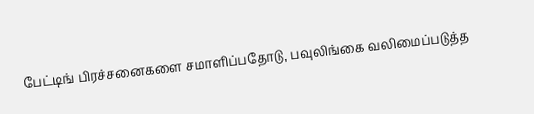பேட்டிங் பிரச்சனைகளை சமாளிப்பதோடு, பவுலிங்கை வலிமைப்படுத்த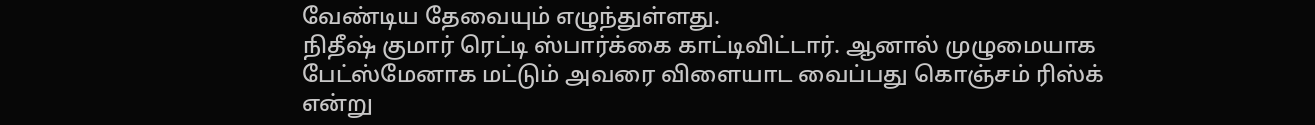வேண்டிய தேவையும் எழுந்துள்ளது.
நிதீஷ் குமார் ரெட்டி ஸ்பார்க்கை காட்டிவிட்டார். ஆனால் முழுமையாக பேட்ஸ்மேனாக மட்டும் அவரை விளையாட வைப்பது கொஞ்சம் ரிஸ்க் என்று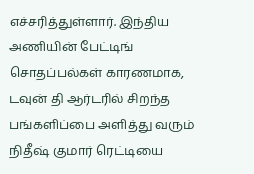எச்சரித்துள்ளார். இந்திய அணியின் பேட்டிங் சொதப்பல்கள் காரணமாக, டவுன் தி ஆர்டரில் சிறந்த பங்களிப்பை அளித்து வரும் நிதீஷ் குமார் ரெட்டியை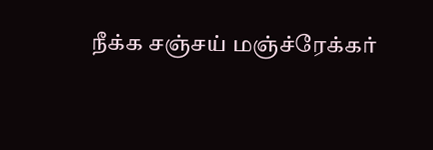நீக்க சஞ்சய் மஞ்ச்ரேக்கர்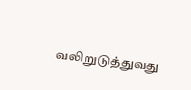வலிறுடுத்துவது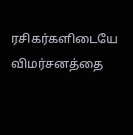ரசிகர்களிடையே விமர்சனத்தை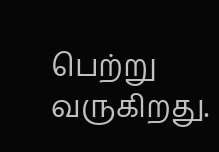பெற்று வருகிறது.